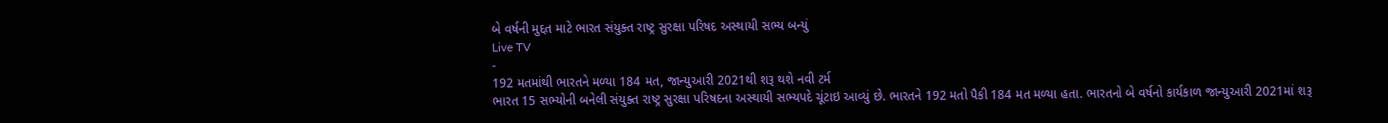બે વર્ષની મુદ્દત માટે ભારત સંયુક્ત રાષ્ટ્ર સુરક્ષા પરિષદ અસ્થાયી સભ્ય બન્યું
Live TV
-
192 મતમાંથી ભારતને મળ્યા 184 મત, જાન્યુઆરી 2021થી શરૂ થશે નવી ટર્મ
ભારત 15 સભ્યોની બનેલી સંયુક્ત રાષ્ટ્ર સુરક્ષા પરિષદના અસ્થાયી સભ્યપદે ચૂંટાઇ આવ્યું છે. ભારતને 192 મતો પૈકી 184 મત મળ્યા હતા. ભારતનો બે વર્ષનો કાર્યકાળ જાન્યુઆરી 2021માં શરૂ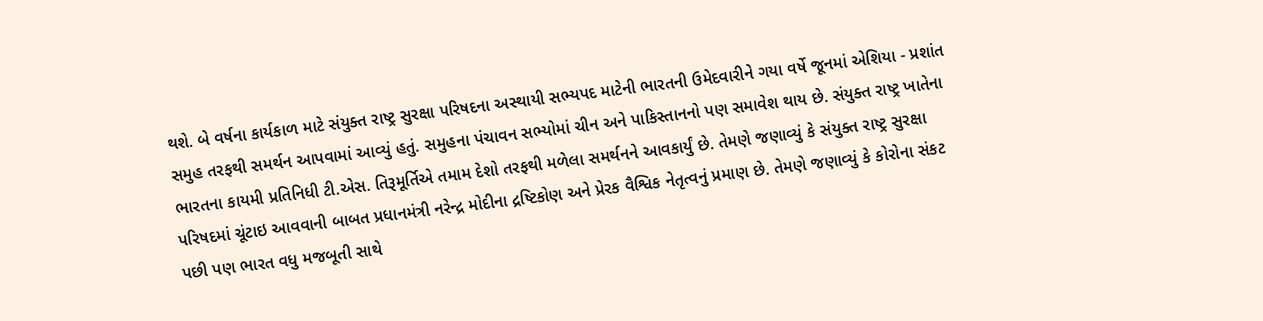થશે. બે વર્ષના કાર્યકાળ માટે સંયુક્ત રાષ્ટ્ર સુરક્ષા પરિષદના અસ્થાયી સભ્યપદ માટેની ભારતની ઉમેદવારીને ગયા વર્ષે જૂનમાં એશિયા - પ્રશાંત સમુહ તરફથી સમર્થન આપવામાં આવ્યું હતું. સમુહના પંચાવન સભ્યોમાં ચીન અને પાકિસ્તાનનો પણ સમાવેશ થાય છે. સંયુક્ત રાષ્ટ્ર ખાતેના ભારતના કાયમી પ્રતિનિધી ટી.એસ. તિરૂમૂર્તિએ તમામ દેશો તરફથી મળેલા સમર્થનને આવકાર્યું છે. તેમણે જણાવ્યું કે સંયુક્ત રાષ્ટ્ર સુરક્ષા પરિષદમાં ચૂંટાઇ આવવાની બાબત પ્રધાનમંત્રી નરેન્દ્ર મોદીના દ્રષ્ટિકોણ અને પ્રેરક વૈશ્વિક નેતૃત્વનું પ્રમાણ છે. તેમણે જણાવ્યું કે કોરોના સંકટ પછી પણ ભારત વધુ મજબૂતી સાથે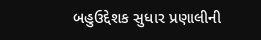બહુઉદ્દેશક સુધાર પ્રણાલીની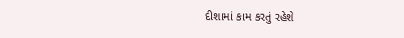દીશામાં કામ કરતું રહેશે